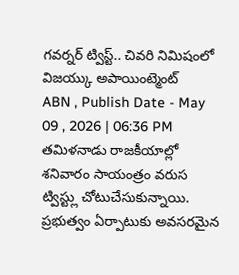గవర్నర్ ట్విస్ట్.. చివరి నిమిషంలో విజయ్కు అపాయింట్మెంట్
ABN , Publish Date - May 09 , 2026 | 06:36 PM
తమిళనాడు రాజకీయాల్లో శనివారం సాయంత్రం వరుస ట్విస్ట్లు చోటుచేసుకున్నాయి. ప్రభుత్వం ఏర్పాటుకు అవసరమైన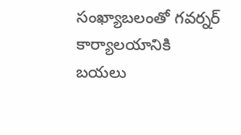సంఖ్యాబలంతో గవర్నర్ కార్యాలయానికి బయలు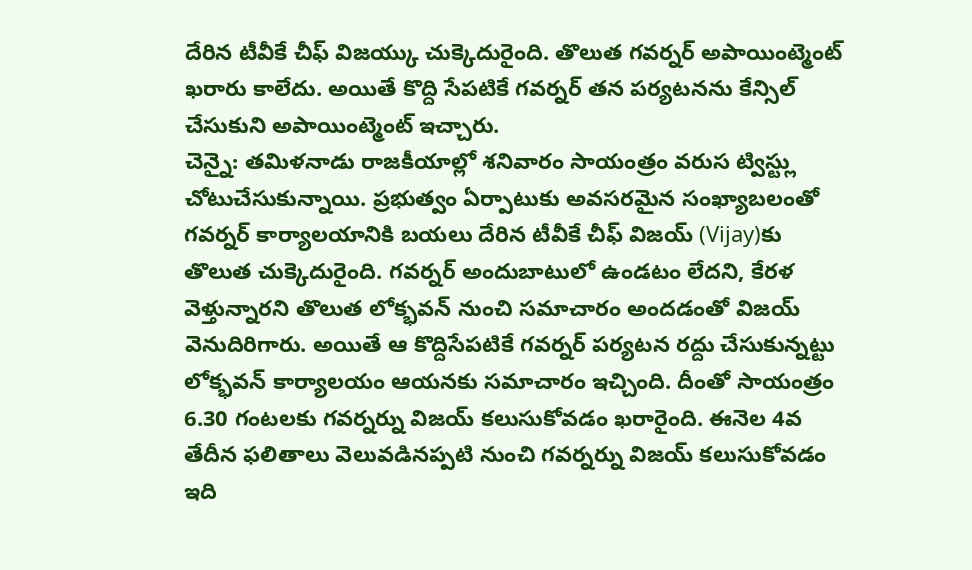దేరిన టీవీకే చీఫ్ విజయ్కు చుక్కెదురైంది. తొలుత గవర్నర్ అపాయింట్మెంట్ ఖరారు కాలేదు. అయితే కొద్ది సేపటికే గవర్నర్ తన పర్యటనను కేన్సిల్ చేసుకుని అపాయింట్మెంట్ ఇచ్చారు.
చెన్నై: తమిళనాడు రాజకీయాల్లో శనివారం సాయంత్రం వరుస ట్విస్ట్లు చోటుచేసుకున్నాయి. ప్రభుత్వం ఏర్పాటుకు అవసరమైన సంఖ్యాబలంతో గవర్నర్ కార్యాలయానికి బయలు దేరిన టీవీకే చీఫ్ విజయ్ (Vijay)కు తొలుత చుక్కెదురైంది. గవర్నర్ అందుబాటులో ఉండటం లేదని, కేరళ వెళ్తున్నారని తొలుత లోక్భవన్ నుంచి సమాచారం అందడంతో విజయ్ వెనుదిరిగారు. అయితే ఆ కొద్దిసేపటికే గవర్నర్ పర్యటన రద్దు చేసుకున్నట్టు లోక్భవన్ కార్యాలయం ఆయనకు సమాచారం ఇచ్చింది. దీంతో సాయంత్రం 6.30 గంటలకు గవర్నర్ను విజయ్ కలుసుకోవడం ఖరారైంది. ఈనెల 4వ తేదీన ఫలితాలు వెలువడినప్పటి నుంచి గవర్నర్ను విజయ్ కలుసుకోవడం ఇది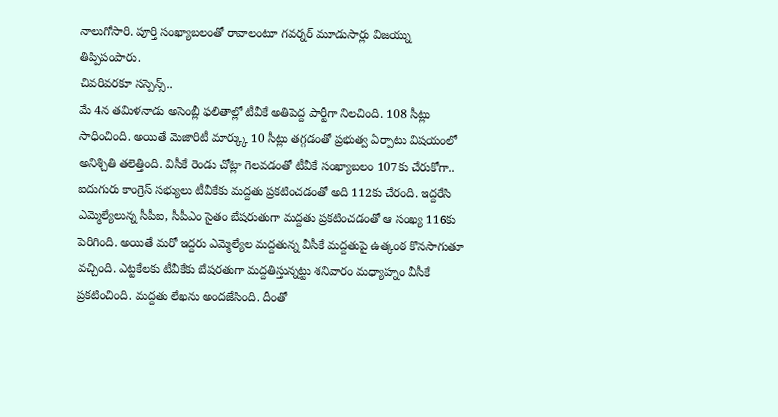నాలుగోసారి. పూర్తి సంఖ్యాబలంతో రావాలంటూ గవర్నర్ మూడుసార్లు విజయ్ను తిప్పిపంపారు.
చివరివరకూ సస్పెన్స్..
మే 4న తమిళనాడు అసెంబ్లీ ఫలితాల్లో టీవీకే అతిపెద్ద పార్టీగా నిలచింది. 108 సీట్లు సాధించింది. అయితే మెజారిటీ మార్క్కు 10 సీట్లు తగ్గడంతో ప్రభుత్వ ఏర్పాటు విషయంలో అనిశ్చితి తలెత్తింది. విసీకే రెండు చోట్లా గెలవడంతో టీవీకే సంఖ్యాబలం 107కు చేరుకోగా.. ఐదుగురు కాంగ్రెస్ సభ్యులు టీవీకేకు మద్దతు ప్రకటించడంతో అది 112కు చేరంది. ఇద్దరేసి ఎమ్మెల్యేలున్న సీపీఐ, సీపీఎం సైతం బేషరుతుగా మద్దతు ప్రకటించడంతో ఆ సంఖ్య 116కు పెరిగింది. అయితే మరో ఇద్దరు ఎమ్మెల్యేల మద్దతున్న వీసీకే మద్దతుపై ఉత్కంఠ కొనసాగుతూ వచ్చింది. ఎట్టకేలకు టీవీకేకు బేషరతుగా మద్దతిస్తున్నట్టు శనివారం మధ్యాహ్నం వీసీకే ప్రకటించింది. మద్దతు లేఖను అందజేసింది. దీంతో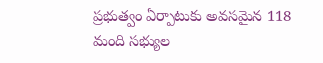ప్రభుత్వం ఏర్పాటుకు అవసమైన 118 మంది సభ్యుల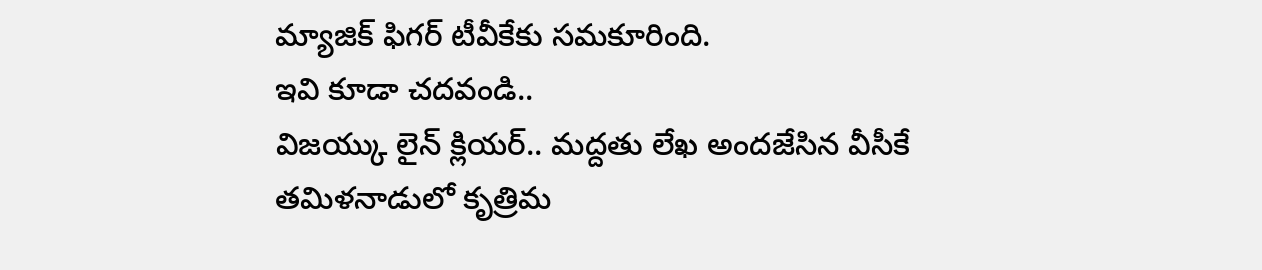మ్యాజిక్ ఫిగర్ టీవీకేకు సమకూరింది.
ఇవి కూడా చదవండి..
విజయ్కు లైన్ క్లియర్.. మద్దతు లేఖ అందజేసిన వీసీకే
తమిళనాడులో కృత్రిమ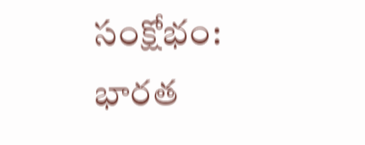సంక్షోభం: భారత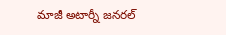మాజీ అటార్నీ జనరల్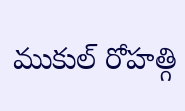ముకుల్ రోహత్గి